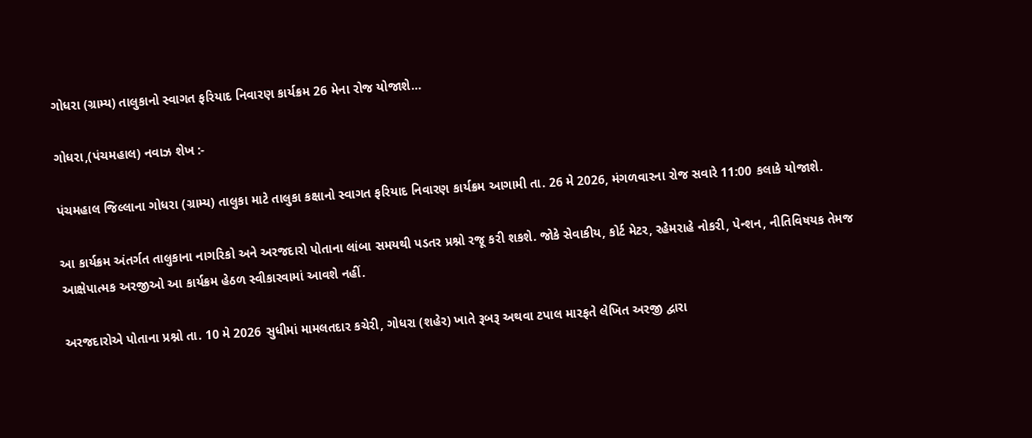ગોધરા (ગ્રામ્ય) તાલુકાનો સ્વાગત ફરિયાદ નિવારણ કાર્યક્રમ 26 મેના રોજ યોજાશે…

ગોધરા,(પંચમહાલ) નવાઝ શેખ :-

પંચમહાલ જિલ્લાના ગોધરા (ગ્રામ્ય) તાલુકા માટે તાલુકા કક્ષાનો સ્વાગત ફરિયાદ નિવારણ કાર્યક્રમ આગામી તા. 26 મે 2026, મંગળવારના રોજ સવારે 11:00 કલાકે યોજાશે.

આ કાર્યક્રમ અંતર્ગત તાલુકાના નાગરિકો અને અરજદારો પોતાના લાંબા સમયથી પડતર પ્રશ્નો રજૂ કરી શકશે. જોકે સેવાકીય, કોર્ટ મેટર, રહેમરાહે નોકરી, પેન્શન, નીતિવિષયક તેમજ આક્ષેપાત્મક અરજીઓ આ કાર્યક્રમ હેઠળ સ્વીકારવામાં આવશે નહીં.

અરજદારોએ પોતાના પ્રશ્નો તા. 10 મે 2026 સુધીમાં મામલતદાર કચેરી, ગોધરા (શહેર) ખાતે રૂબરૂ અથવા ટપાલ મારફતે લેખિત અરજી દ્વારા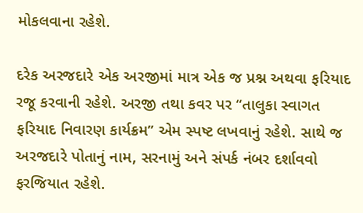મોકલવાના રહેશે.

દરેક અરજદારે એક અરજીમાં માત્ર એક જ પ્રશ્ન અથવા ફરિયાદ રજૂ કરવાની રહેશે. અરજી તથા કવર પર “તાલુકા સ્વાગત ફરિયાદ નિવારણ કાર્યક્રમ” એમ સ્પષ્ટ લખવાનું રહેશે. સાથે જ અરજદારે પોતાનું નામ, સરનામું અને સંપર્ક નંબર દર્શાવવો ફરજિયાત રહેશે.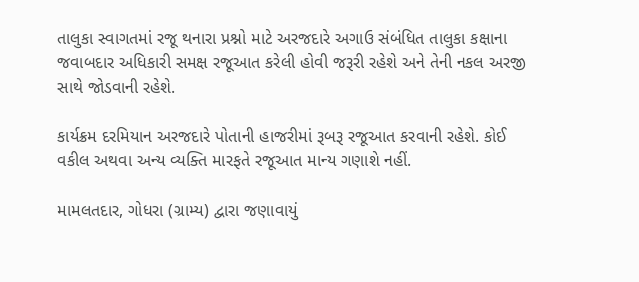તાલુકા સ્વાગતમાં રજૂ થનારા પ્રશ્નો માટે અરજદારે અગાઉ સંબંધિત તાલુકા કક્ષાના જવાબદાર અધિકારી સમક્ષ રજૂઆત કરેલી હોવી જરૂરી રહેશે અને તેની નકલ અરજી સાથે જોડવાની રહેશે.

કાર્યક્રમ દરમિયાન અરજદારે પોતાની હાજરીમાં રૂબરૂ રજૂઆત કરવાની રહેશે. કોઈ વકીલ અથવા અન્ય વ્યક્તિ મારફતે રજૂઆત માન્ય ગણાશે નહીં.

મામલતદાર, ગોધરા (ગ્રામ્ય) દ્વારા જણાવાયું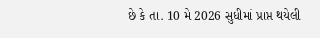છે કે તા. 10 મે 2026 સુધીમાં પ્રાપ્ત થયેલી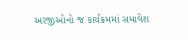અરજીઓનો જ કાર્યક્રમમાં સમાવેશ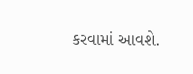કરવામાં આવશે.